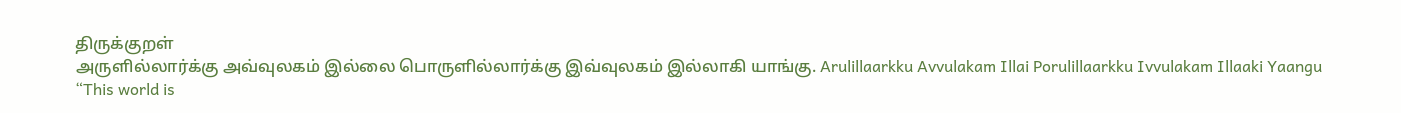திருக்குறள்
அருளில்லார்க்கு அவ்வுலகம் இல்லை பொருளில்லார்க்கு இவ்வுலகம் இல்லாகி யாங்கு. Arulillaarkku Avvulakam Illai Porulillaarkku Ivvulakam Illaaki Yaangu
“This world is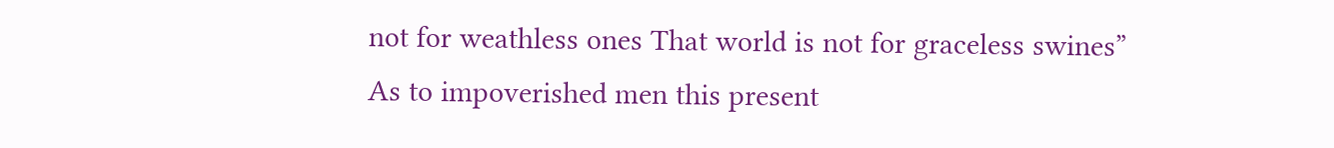not for weathless ones That world is not for graceless swines”
As to impoverished men this present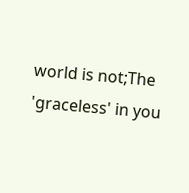world is not;The 'graceless' in you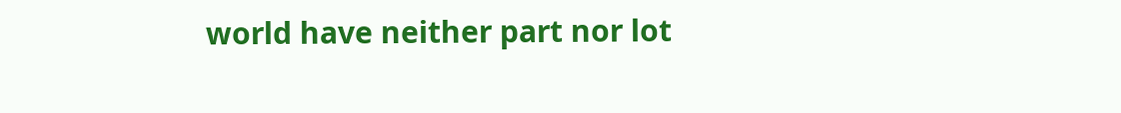world have neither part nor lot